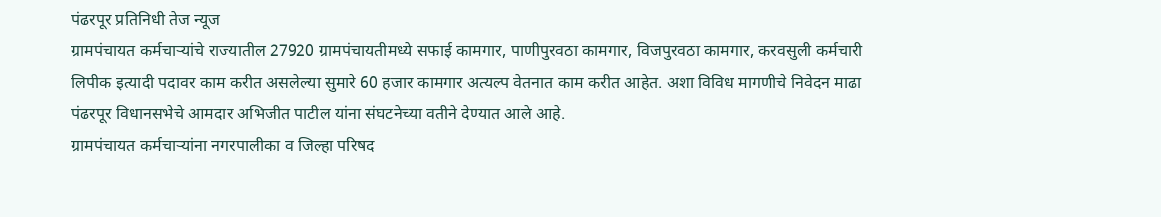पंढरपूर प्रतिनिधी तेज न्यूज
ग्रामपंचायत कर्मचाऱ्यांचे राज्यातील 27920 ग्रामपंचायतीमध्ये सफाई कामगार, पाणीपुरवठा कामगार, विजपुरवठा कामगार, करवसुली कर्मचारी लिपीक इत्यादी पदावर काम करीत असलेल्या सुमारे 60 हजार कामगार अत्यल्प वेतनात काम करीत आहेत. अशा विविध मागणीचे निवेदन माढा पंढरपूर विधानसभेचे आमदार अभिजीत पाटील यांना संघटनेच्या वतीने देण्यात आले आहे.
ग्रामपंचायत कर्मचाऱ्यांना नगरपालीका व जिल्हा परिषद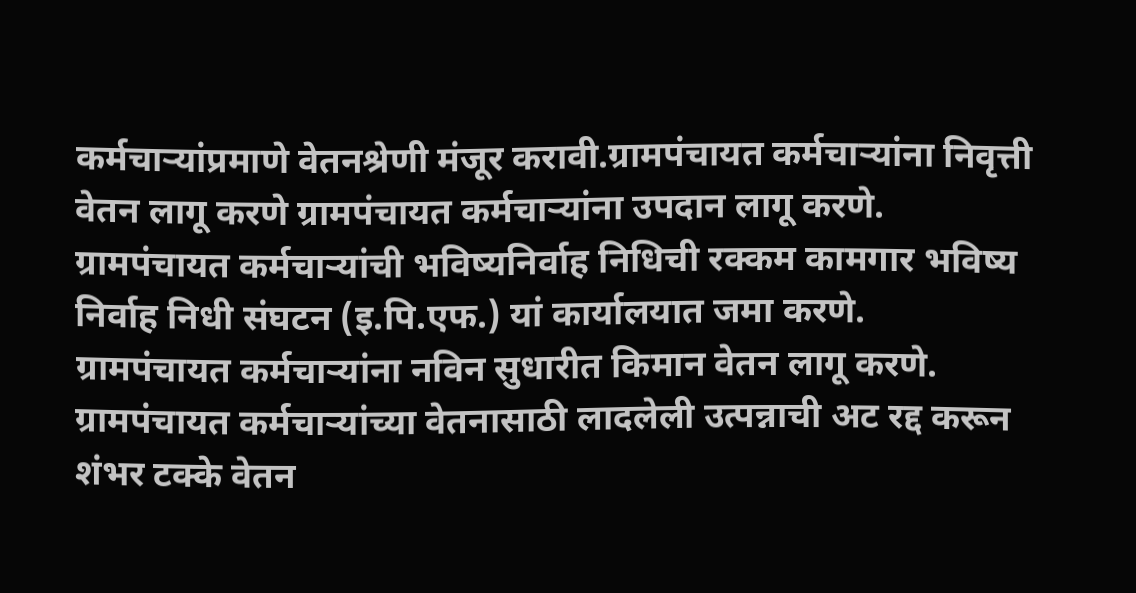कर्मचाऱ्यांप्रमाणे वेतनश्रेणी मंजूर करावी.ग्रामपंचायत कर्मचाऱ्यांना निवृत्ती वेतन लागू करणे ग्रामपंचायत कर्मचाऱ्यांना उपदान लागू करणे.
ग्रामपंचायत कर्मचाऱ्यांची भविष्यनिर्वाह निधिची रक्कम कामगार भविष्य निर्वाह निधी संघटन (इ.पि.एफ.) यां कार्यालयात जमा करणे.
ग्रामपंचायत कर्मचाऱ्यांना नविन सुधारीत किमान वेतन लागू करणे.
ग्रामपंचायत कर्मचाऱ्यांच्या वेतनासाठी लादलेली उत्पन्नाची अट रद्द करून शंभर टक्के वेतन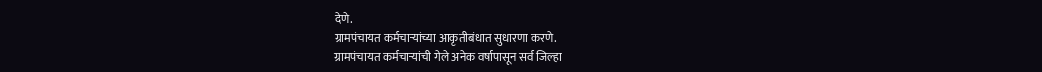देणे.
ग्रामपंचायत कर्मचाऱ्यांच्या आकृतीबंधात सुधारणा करणे.
ग्रामपंचायत कर्मचाऱ्यांची गेले अनेक वर्षापासून सर्व जिल्हा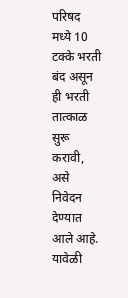परिषद मध्ये 10 टक्के भरती बंद असून ही भरती तात्काळ सुरू करावी, असे निवेदन देण्यात आले आहे.
यावेळी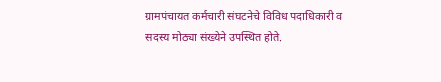ग्रामपंचायत कर्मचारी संघटनेचे विविध पदाधिकारी व सदस्य मोठ्या संख्येने उपस्थित होते.